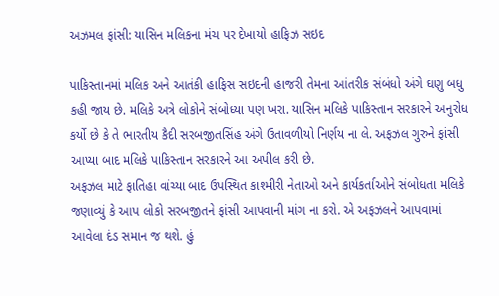અઝમલ ફાંસી: યાસિન મલિકના મંચ પર દેખાયો હાફિઝ સઇદ

પાકિસ્તાનમાં મલિક અને આતંકી હાફિસ સઇદની હાજરી તેમના આંતરીક સંબંધો અંગે ઘણુ બધુ કહી જાય છે. મલિકે અત્રે લોકોને સંબોધ્યા પણ ખરા. યાસિન મલિકે પાકિસ્તાન સરકારને અનુરોધ કર્યો છે કે તે ભારતીય કૈદી સરબજીતસિંહ અંગે ઉતાવળીયો નિર્ણય ના લે. અફઝલ ગુરુને ફાંસી આપ્યા બાદ મલિકે પાકિસ્તાન સરકારને આ અપીલ કરી છે.
અફઝલ માટે ફાતિહા વાંચ્યા બાદ ઉપસ્થિત કાશ્મીરી નેતાઓ અને કાર્યકર્તાઓને સંબોધતા મલિકે જણાવ્યું કે આપ લોકો સરબજીતને ફાંસી આપવાની માંગ ના કરો. એ અફઝલને આપવામાં આવેલા દંડ સમાન જ થશે. હું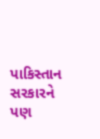પાકિસ્તાન સરકારને પણ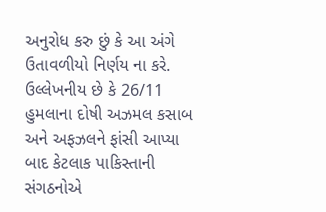અનુરોધ કરુ છું કે આ અંગે ઉતાવળીયો નિર્ણય ના કરે. ઉલ્લેખનીય છે કે 26/11 હુમલાના દોષી અઝમલ કસાબ અને અફઝલને ફાંસી આપ્યા બાદ કેટલાક પાકિસ્તાની સંગઠનોએ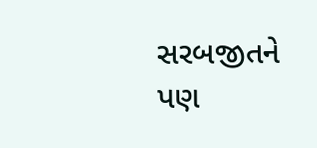સરબજીતને પણ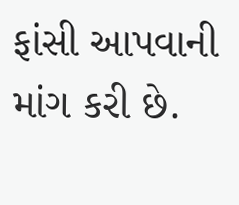ફાંસી આપવાની માંગ કરી છે.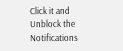Click it and Unblock the Notifications